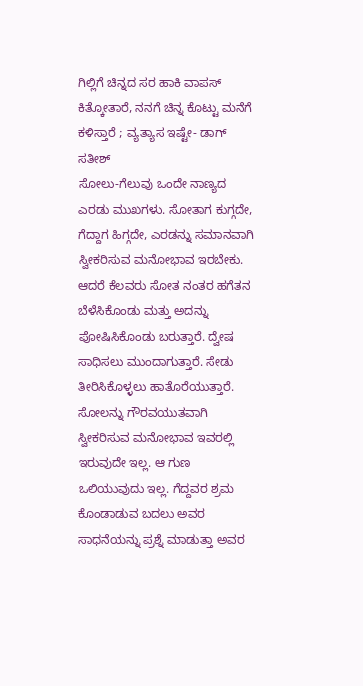ಗಿಲ್ಲಿಗೆ ಚಿನ್ನದ ಸರ ಹಾಕಿ ವಾಪಸ್ ಕಿತ್ಕೋತಾರೆ, ನನಗೆ ಚಿನ್ನ ಕೊಟ್ಟು ಮನೆಗೆ ಕಳಿಸ್ತಾರೆ ; ವ್ಯತ್ಯಾಸ ಇಷ್ಟೇ- ಡಾಗ್ ಸತೀಶ್
ಸೋಲು-ಗೆಲುವು ಒಂದೇ ನಾಣ್ಯದ ಎರಡು ಮುಖಗಳು. ಸೋತಾಗ ಕುಗ್ಗದೇ, ಗೆದ್ದಾಗ ಹಿಗ್ಗದೇ, ಎರಡನ್ನು ಸಮಾನವಾಗಿ ಸ್ವೀಕರಿಸುವ ಮನೋಭಾವ ಇರಬೇಕು. ಆದರೆ ಕೆಲವರು ಸೋತ ನಂತರ ಹಗೆತನ ಬೆಳೆಸಿಕೊಂಡು ಮತ್ತು ಅದನ್ನು ಪೋಷಿಸಿಕೊಂಡು ಬರುತ್ತಾರೆ. ದ್ವೇಷ ಸಾಧಿಸಲು ಮುಂದಾಗುತ್ತಾರೆ. ಸೇಡು ತೀರಿಸಿಕೊಳ್ಳಲು ಹಾತೊರೆಯುತ್ತಾರೆ.
ಸೋಲನ್ನು ಗೌರವಯುತವಾಗಿ ಸ್ವೀಕರಿಸುವ ಮನೋಭಾವ ಇವರಲ್ಲಿ ಇರುವುದೇ ಇಲ್ಲ. ಆ ಗುಣ ಒಲಿಯುವುದು ಇಲ್ಲ. ಗೆದ್ದವರ ಶ್ರಮ ಕೊಂಡಾಡುವ ಬದಲು ಅವರ ಸಾಧನೆಯನ್ನು ಪ್ರಶ್ನೆ ಮಾಡುತ್ತಾ ಅವರ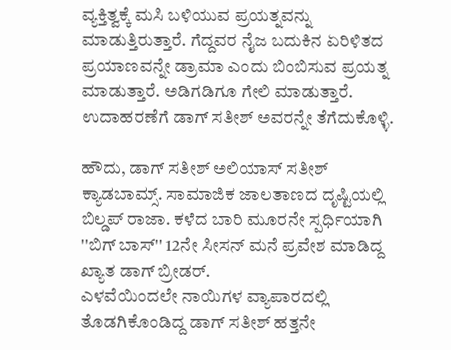ವ್ಯಕ್ತಿತ್ವಕ್ಕೆ ಮಸಿ ಬಳಿಯುವ ಪ್ರಯತ್ನವನ್ನು ಮಾಡುತ್ತಿರುತ್ತಾರೆ. ಗೆದ್ದವರ ನೈಜ ಬದುಕಿನ ಏರಿಳಿತದ ಪ್ರಯಾಣವನ್ನೇ ಡ್ರಾಮಾ ಎಂದು ಬಿಂಬಿಸುವ ಪ್ರಯತ್ನ ಮಾಡುತ್ತಾರೆ. ಅಡಿಗಡಿಗೂ ಗೇಲಿ ಮಾಡುತ್ತಾರೆ. ಉದಾಹರಣೆಗೆ ಡಾಗ್ ಸತೀಶ್ ಅವರನ್ನೇ ತೆಗೆದುಕೊಳ್ಳಿ.

ಹೌದು, ಡಾಗ್ ಸತೀಶ್ ಅಲಿಯಾಸ್ ಸತೀಶ್ ಕ್ಯಾಡಬಾಮ್ಸ್. ಸಾಮಾಜಿಕ ಜಾಲತಾಣದ ದೃಷ್ಟಿಯಲ್ಲಿ ಬಿಲ್ಡಪ್ ರಾಜಾ. ಕಳೆದ ಬಾರಿ ಮೂರನೇ ಸ್ಪರ್ಧಿಯಾಗಿ ''ಬಿಗ್ ಬಾಸ್'' 12ನೇ ಸೀಸನ್ ಮನೆ ಪ್ರವೇಶ ಮಾಡಿದ್ದ ಖ್ಯಾತ ಡಾಗ್ ಬ್ರೀಡರ್.
ಎಳವೆಯಿಂದಲೇ ನಾಯಿಗಳ ವ್ಯಾಪಾರದಲ್ಲಿ ತೊಡಗಿಕೊಂಡಿದ್ದ ಡಾಗ್ ಸತೀಶ್ ಹತ್ತನೇ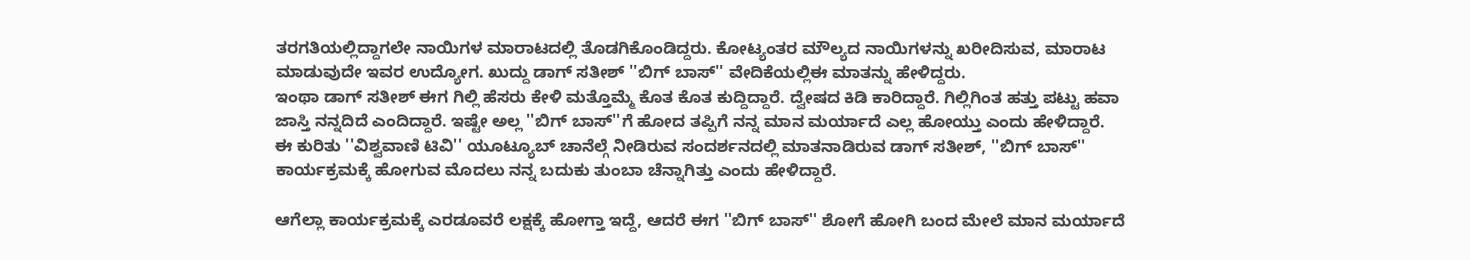ತರಗತಿಯಲ್ಲಿದ್ದಾಗಲೇ ನಾಯಿಗಳ ಮಾರಾಟದಲ್ಲಿ ತೊಡಗಿಕೊಂಡಿದ್ದರು. ಕೋಟ್ಯಂತರ ಮೌಲ್ಯದ ನಾಯಿಗಳನ್ನು ಖರೀದಿಸುವ, ಮಾರಾಟ ಮಾಡುವುದೇ ಇವರ ಉದ್ಯೋಗ. ಖುದ್ದು ಡಾಗ್ ಸತೀಶ್ ''ಬಿಗ್ ಬಾಸ್'' ವೇದಿಕೆಯಲ್ಲಿಈ ಮಾತನ್ನು ಹೇಳಿದ್ದರು.
ಇಂಥಾ ಡಾಗ್ ಸತೀಶ್ ಈಗ ಗಿಲ್ಲಿ ಹೆಸರು ಕೇಳಿ ಮತ್ತೊಮ್ಮೆ ಕೊತ ಕೊತ ಕುದ್ದಿದ್ದಾರೆ. ದ್ವೇಷದ ಕಿಡಿ ಕಾರಿದ್ದಾರೆ. ಗಿಲ್ಲಿಗಿಂತ ಹತ್ತು ಪಟ್ಟು ಹವಾ ಜಾಸ್ತಿ ನನ್ನದಿದೆ ಎಂದಿದ್ದಾರೆ. ಇಷ್ಟೇ ಅಲ್ಲ ''ಬಿಗ್ ಬಾಸ್''ಗೆ ಹೋದ ತಪ್ಪಿಗೆ ನನ್ನ ಮಾನ ಮರ್ಯಾದೆ ಎಲ್ಲ ಹೋಯ್ತು ಎಂದು ಹೇಳಿದ್ದಾರೆ.
ಈ ಕುರಿತು ''ವಿಶ್ವವಾಣಿ ಟಿವಿ'' ಯೂಟ್ಯೂಬ್ ಚಾನೆಲ್ಗೆ ನೀಡಿರುವ ಸಂದರ್ಶನದಲ್ಲಿ ಮಾತನಾಡಿರುವ ಡಾಗ್ ಸತೀಶ್, ''ಬಿಗ್ ಬಾಸ್'' ಕಾರ್ಯಕ್ರಮಕ್ಕೆ ಹೋಗುವ ಮೊದಲು ನನ್ನ ಬದುಕು ತುಂಬಾ ಚೆನ್ನಾಗಿತ್ತು ಎಂದು ಹೇಳಿದ್ದಾರೆ.

ಆಗೆಲ್ಲಾ ಕಾರ್ಯಕ್ರಮಕ್ಕೆ ಎರಡೂವರೆ ಲಕ್ಷಕ್ಕೆ ಹೋಗ್ತಾ ಇದ್ದೆ, ಆದರೆ ಈಗ ''ಬಿಗ್ ಬಾಸ್'' ಶೋಗೆ ಹೋಗಿ ಬಂದ ಮೇಲೆ ಮಾನ ಮರ್ಯಾದೆ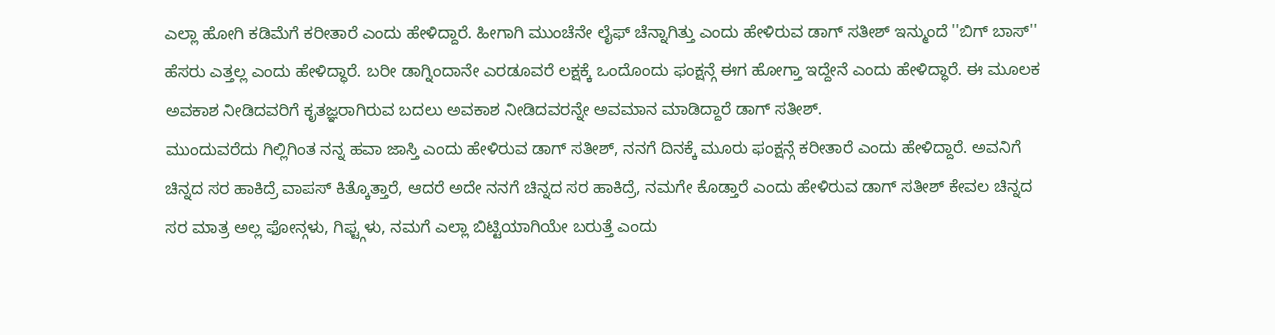ಎಲ್ಲಾ ಹೋಗಿ ಕಡಿಮೆಗೆ ಕರೀತಾರೆ ಎಂದು ಹೇಳಿದ್ದಾರೆ. ಹೀಗಾಗಿ ಮುಂಚೆನೇ ಲೈಫ್ ಚೆನ್ನಾಗಿತ್ತು ಎಂದು ಹೇಳಿರುವ ಡಾಗ್ ಸತೀಶ್ ಇನ್ಮುಂದೆ ''ಬಿಗ್ ಬಾಸ್'' ಹೆಸರು ಎತ್ತಲ್ಲ ಎಂದು ಹೇಳಿದ್ಧಾರೆ. ಬರೀ ಡಾಗ್ನಿಂದಾನೇ ಎರಡೂವರೆ ಲಕ್ಷಕ್ಕೆ ಒಂದೊಂದು ಫಂಕ್ಷನ್ಗೆ ಈಗ ಹೋಗ್ತಾ ಇದ್ದೇನೆ ಎಂದು ಹೇಳಿದ್ಧಾರೆ. ಈ ಮೂಲಕ ಅವಕಾಶ ನೀಡಿದವರಿಗೆ ಕೃತಜ್ಞರಾಗಿರುವ ಬದಲು ಅವಕಾಶ ನೀಡಿದವರನ್ನೇ ಅವಮಾನ ಮಾಡಿದ್ದಾರೆ ಡಾಗ್ ಸತೀಶ್.
ಮುಂದುವರೆದು ಗಿಲ್ಲಿಗಿಂತ ನನ್ನ ಹವಾ ಜಾಸ್ತಿ ಎಂದು ಹೇಳಿರುವ ಡಾಗ್ ಸತೀಶ್, ನನಗೆ ದಿನಕ್ಕೆ ಮೂರು ಫಂಕ್ಷನ್ಗೆ ಕರೀತಾರೆ ಎಂದು ಹೇಳಿದ್ದಾರೆ. ಅವನಿಗೆ ಚಿನ್ನದ ಸರ ಹಾಕಿದ್ರೆ ವಾಪಸ್ ಕಿತ್ಕೊತ್ತಾರೆ, ಆದರೆ ಅದೇ ನನಗೆ ಚಿನ್ನದ ಸರ ಹಾಕಿದ್ರೆ, ನಮಗೇ ಕೊಡ್ತಾರೆ ಎಂದು ಹೇಳಿರುವ ಡಾಗ್ ಸತೀಶ್ ಕೇವಲ ಚಿನ್ನದ ಸರ ಮಾತ್ರ ಅಲ್ಲ ಫೋನ್ಗಳು, ಗಿಫ್ಟ್ಗಳು, ನಮಗೆ ಎಲ್ಲಾ ಬಿಟ್ಟಿಯಾಗಿಯೇ ಬರುತ್ತೆ ಎಂದು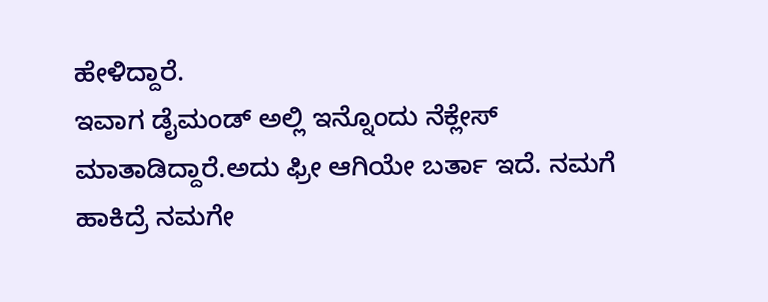ಹೇಳಿದ್ದಾರೆ.
ಇವಾಗ ಡೈಮಂಡ್ ಅಲ್ಲಿ ಇನ್ನೊಂದು ನೆಕ್ಲೇಸ್ ಮಾತಾಡಿದ್ದಾರೆ.ಅದು ಫ್ರೀ ಆಗಿಯೇ ಬರ್ತಾ ಇದೆ. ನಮಗೆ ಹಾಕಿದ್ರೆ ನಮಗೇ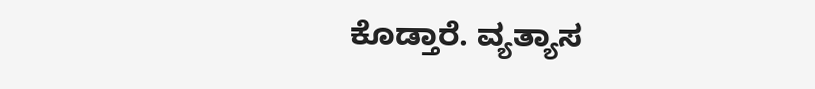ಕೊಡ್ತಾರೆ. ವ್ಯತ್ಯಾಸ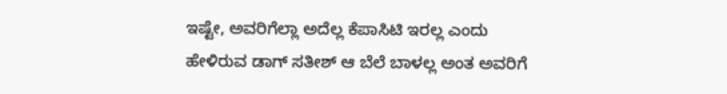ಇಷ್ಟೇ, ಅವರಿಗೆಲ್ಲಾ ಅದೆಲ್ಲ ಕೆಪಾಸಿಟಿ ಇರಲ್ಲ ಎಂದು ಹೇಳಿರುವ ಡಾಗ್ ಸತೀಶ್ ಆ ಬೆಲೆ ಬಾಳಲ್ಲ ಅಂತ ಅವರಿಗೆ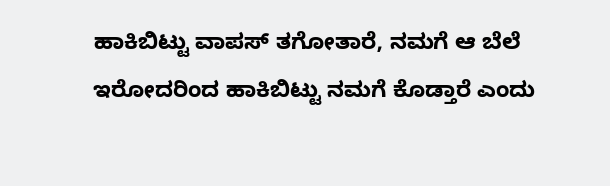ಹಾಕಿಬಿಟ್ಟು ವಾಪಸ್ ತಗೋತಾರೆ, ನಮಗೆ ಆ ಬೆಲೆ ಇರೋದರಿಂದ ಹಾಕಿಬಿಟ್ಟು ನಮಗೆ ಕೊಡ್ತಾರೆ ಎಂದು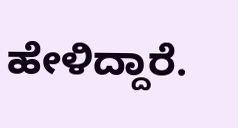ಹೇಳಿದ್ದಾರೆ.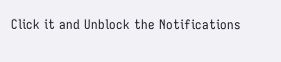Click it and Unblock the Notifications